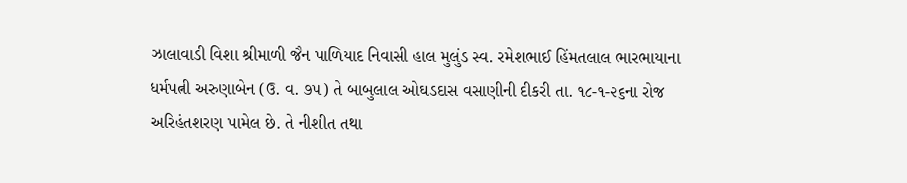ઝાલાવાડી વિશા શ્રીમાળી જૈન પાળિયાદ નિવાસી હાલ મુલુંડ સ્વ. રમેશભાઈ હિંમતલાલ ભારભાયાના ધર્મપત્ની અરુણાબેન (ઉ. વ. ૭૫) તે બાબુલાલ ઓઘડદાસ વસાણીની દીકરી તા. ૧૮-૧-૨૬ના રોજ અરિહંતશરણ પામેલ છે. તે નીશીત તથા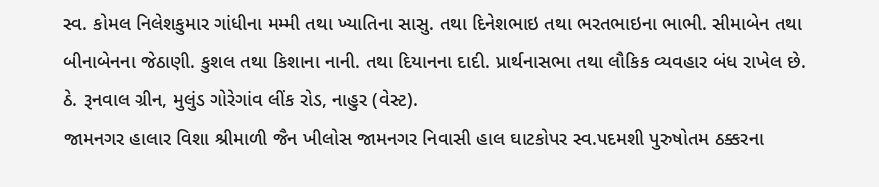સ્વ. કોમલ નિલેશકુમાર ગાંધીના મમ્મી તથા ખ્યાતિના સાસુ. તથા દિનેશભાઇ તથા ભરતભાઇના ભાભી. સીમાબેન તથા બીનાબેનના જેઠાણી. કુશલ તથા કિશાના નાની. તથા દિયાનના દાદી. પ્રાર્થનાસભા તથા લૌકિક વ્યવહાર બંધ રાખેલ છે. ઠે. રૂનવાલ ગ્રીન, મુલુંડ ગોરેગાંવ લીંક રોડ, નાહુર (વેસ્ટ).
જામનગર હાલાર વિશા શ્રીમાળી જૈન ખીલોસ જામનગર નિવાસી હાલ ઘાટકોપર સ્વ.પદમશી પુરુષોતમ ઠક્કરના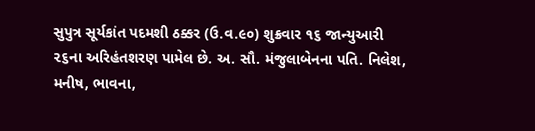સુપુત્ર સૂર્યકાંત પદમશી ઠક્કર (ઉ.વ.૯૦) શુક્રવાર ૧૬ જાન્યુઆરી ૨૬ના અરિહંતશરણ પામેલ છે. અ. સૌ. મંજુલાબેનના પતિ. નિલેશ, મનીષ, ભાવના,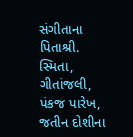સંગીતાના પિતાશ્રી. સ્મિતા, ગીતાંજલી, પંકજ પારેખ, જતીન દોશીના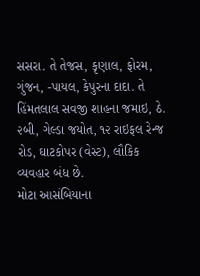સસરા. તે તેજસ, કૃણાલ, ફોરમ, ગુંજન, -પાયલ, કેપુરના દાદા. તે હિંમતલાલ સવજી શાહના જમાઇ, ઠે. ૨બી, ગેલ્ડા જયોત, ૧૨ રાઇફલ રેન્જ રોડ, ઘાટકોપર (વેસ્ટ), લૌકિક વ્યવહાર બંધ છે.
મોટા આસંબિયાના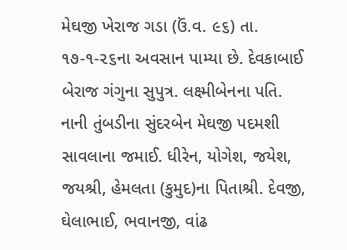મેઘજી ખેરાજ ગડા (ઉં.વ. ૯૬) તા. ૧૭-૧-૨૬ના અવસાન પામ્યા છે. દેવકાબાઈ બેરાજ ગંગુના સુપુત્ર. લક્ષ્મીબેનના પતિ. નાની તુંબડીના સુંદરબેન મેઘજી પદમશી સાવલાના જમાઈ. ધીરેન, યોગેશ, જયેશ, જયશ્રી, હેમલતા (કુમુદ)ના પિતાશ્રી. દેવજી, ઘેલાભાઈ, ભવાનજી, વાંઢ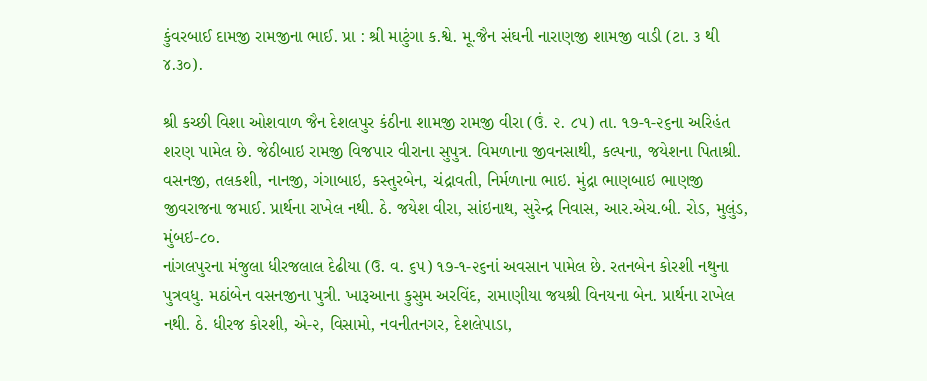કુંવરબાઈ દામજી રામજીના ભાઈ. પ્રા : શ્રી માટુંગા ક.શ્વે. મૂ.જૈન સંઘની નારાણજી શામજી વાડી (ટા. ૩ થી ૪.૩૦).

શ્રી કચ્છી વિશા ઓશવાળ જૈન દેશલપુર કંઠીના શામજી રામજી વીરા (ઉં. ૨. ૮૫) તા. ૧૭-૧-૨૬ના અરિહંત શરણ પામેલ છે. જેઠીબાઇ રામજી વિજપાર વીરાના સુપુત્ર. વિમળાના જીવનસાથી, કલ્પના, જયેશના પિતાશ્રી. વસનજી, તલકશી, નાનજી, ગંગાબાઇ, કસ્તુરબેન, ચંદ્રાવતી, નિર્મળાના ભાઇ. મુંદ્રા ભાણબાઇ ભાણજી જીવરાજના જમાઈ. પ્રાર્થના રાખેલ નથી. ઠે. જયેશ વીરા, સાંઇનાથ, સુરેન્દ્ર નિવાસ, આર.એચ.બી. રોડ, મુલુંડ, મુંબઇ-૮૦.
નાંગલપુરના મંજુલા ધીરજલાલ દેઢીયા (ઉ. વ. ૬૫) ૧૭-૧-૨૬નાં અવસાન પામેલ છે. રતનબેન કોરશી નથુના પુત્રવધુ. મઠાંબેન વસનજીના પુત્રી. ખારૂઆના કુસુમ અરવિંદ, રામાણીયા જયશ્રી વિનયના બેન. પ્રાર્થના રાખેલ નથી. ઠે. ધીરજ કોરશી, એ-૨, વિસામો, નવનીતનગર, દેશલેપાડા,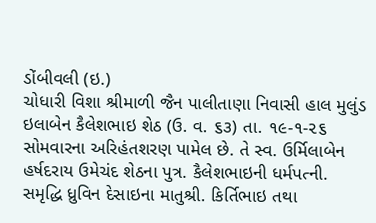ડોંબીવલી (ઇ.)
ચોધારી વિશા શ્રીમાળી જૈન પાલીતાણા નિવાસી હાલ મુલુંડ ઇલાબેન કૈલેશભાઇ શેઠ (ઉ. વ. ૬૩) તા. ૧૯-૧-૨૬ સોમવારના અરિહંતશરણ પામેલ છે. તે સ્વ. ઉર્મિલાબેન હર્ષદરાય ઉમેચંદ શેઠના પુત્ર. કૈલેશભાઇની ધર્મપત્ની. સમૃદ્ધિ ધ્રુવિન દેસાઇના માતુશ્રી. કિર્તિભાઇ તથા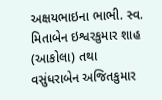અક્ષયભાઇના ભાભી. સ્વ. મિતાબેન ઇશ્વરકુમાર શાહ (આકોલા) તથા વસુંધરાબેન અજિતકુમાર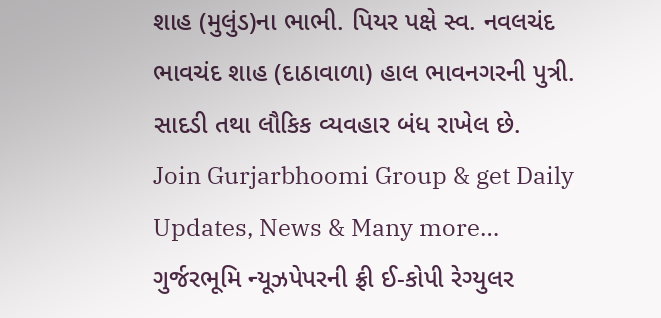શાહ (મુલુંડ)ના ભાભી. પિયર પક્ષે સ્વ. નવલચંદ ભાવચંદ શાહ (દાઠાવાળા) હાલ ભાવનગરની પુત્રી. સાદડી તથા લૌકિક વ્યવહાર બંધ રાખેલ છે.
Join Gurjarbhoomi Group & get Daily Updates, News & Many more…
ગુર્જરભૂમિ ન્યૂઝપેપરની ફ્રી ઈ-કોપી રેગ્યુલર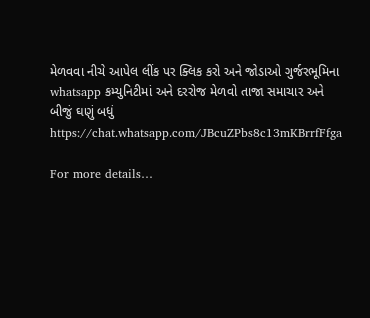મેળવવા નીચે આપેલ લીંક પર ક્લિક કરો અને જોડાઓ ગુર્જરભૂમિના whatsapp કમ્યુનિટીમાં અને દરરોજ મેળવો તાજા સમાચાર અને બીજું ઘણું બધું https://chat.whatsapp.com/JBcuZPbs8c13mKBrrfFfga

For more details…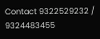Contact 9322529232 / 9324483455